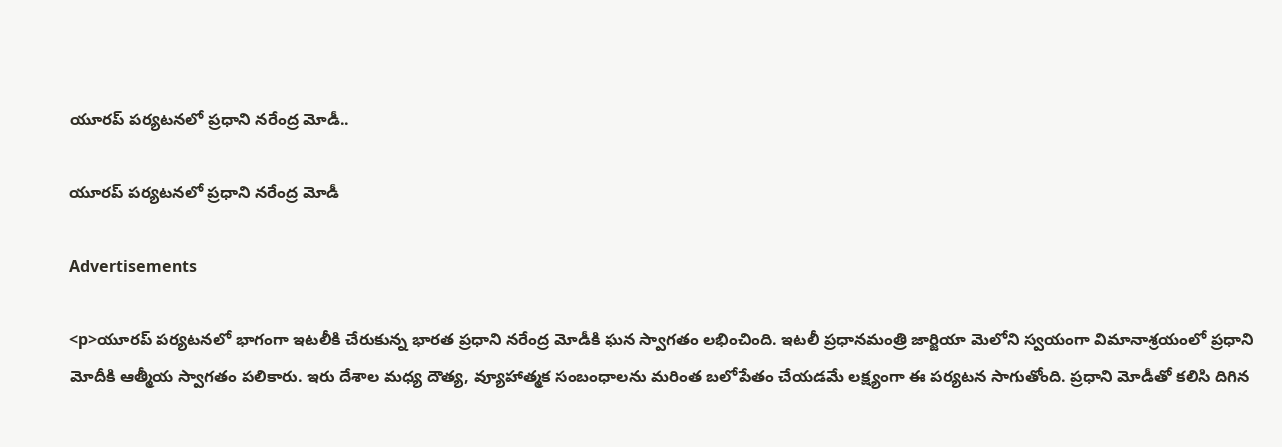యూరప్ పర్యటనలో ప్రధాని నరేంద్ర మోడీ..

యూరప్ పర్యటనలో ప్రధాని నరేంద్ర మోడీ

Advertisements

<p>యూరప్ పర్యటనలో భాగంగా ఇటలీకి చేరుకున్న భారత ప్రధాని నరేంద్ర మోడీకి ఘన స్వాగతం లభించింది. ఇటలీ ప్రధానమంత్రి జార్జియా మెలోని స్వయంగా విమానాశ్రయంలో ప్రధాని మోదీకి ఆత్మీయ స్వాగతం పలికారు. ఇరు దేశాల మధ్య దౌత్య, వ్యూహాత్మక సంబంధాలను మరింత బలోపేతం చేయడమే లక్ష్యంగా ఈ పర్యటన సాగుతోంది. ప్రధాని మోడీతో కలిసి దిగిన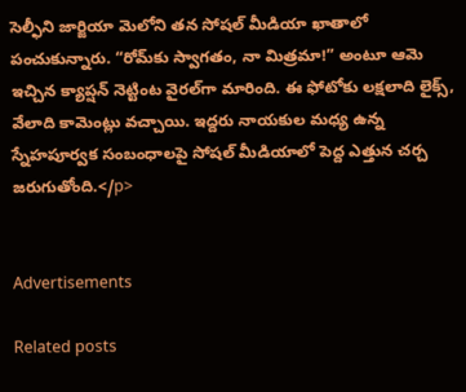సెల్ఫీని జార్జియా మెలోని తన సోషల్ మీడియా ఖాతాలో పంచుకున్నారు. “రోమ్‌కు స్వాగతం, నా మిత్రమా!” అంటూ ఆమె ఇచ్చిన క్యాప్షన్ నెట్టింట వైరల్‌గా మారింది. ఈ ఫోటోకు లక్షలాది లైక్స్, వేలాది కామెంట్లు వచ్చాయి. ఇద్దరు నాయకుల మధ్య ఉన్న స్నేహపూర్వక సంబంధాలపై సోషల్ మీడియాలో పెద్ద ఎత్తున చర్చ జరుగుతోంది.</p>


Advertisements

Related posts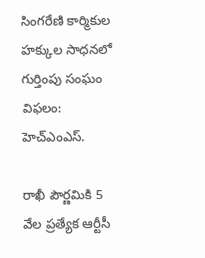సింగరేణి కార్మికుల హక్కుల సాధనలో గుర్తింపు సంఘం విఫలం: హెచ్‌ఎంఎస్.

రాఖీ పౌర్ణమికి 5 వేల ప్రత్యేక ఆర్టీసీ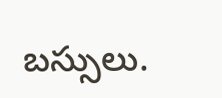బస్సులు.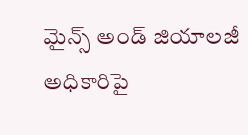మైన్స్ అండ్ జియాలజీ అధికారిపై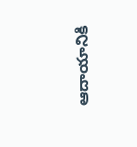ఆదాయానికి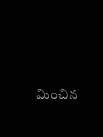మించిన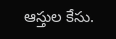ఆస్తుల కేసు.